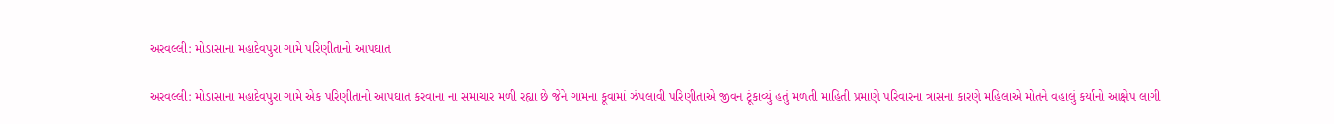અરવલ્લી: મોડાસાના મહાદેવપુરા ગામે પરિણીતાનો આપઘાત

અરવલ્લી: મોડાસાના મહાદેવપુરા ગામે એક પરિણીતાનો આપઘાત કરવાના ના સમાચાર મળી રહ્યા છે જેને ગામના કૂવામાં ઝંપલાવી પરિણીતાએ જીવન ટૂંકાવ્યું હતું મળતી માહિતી પ્રમાણે પરિવારના ત્રાસના કારણે મહિલાએ મોતને વહાલું કર્યાનો આક્ષેપ લાગી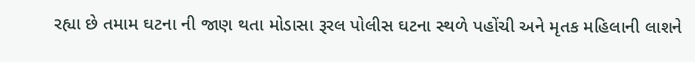રહ્યા છે તમામ ઘટના ની જાણ થતા મોડાસા રૂરલ પોલીસ ઘટના સ્થળે પહોંચી અને મૃતક મહિલાની લાશને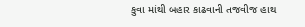કુવા માંથી બહાર કાઢવાની તજવીજ હાથ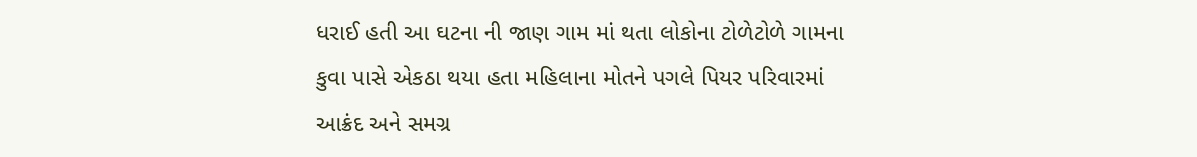ધરાઈ હતી આ ઘટના ની જાણ ગામ માં થતા લોકોના ટોળેટોળે ગામના કુવા પાસે એકઠા થયા હતા મહિલાના મોતને પગલે પિયર પરિવારમાં આક્રંદ અને સમગ્ર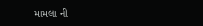મામલા ની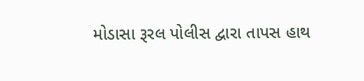મોડાસા રૂરલ પોલીસ દ્વારા તાપસ હાથ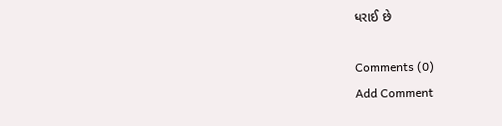ધરાઈ છે

Comments (0)
Add Comment